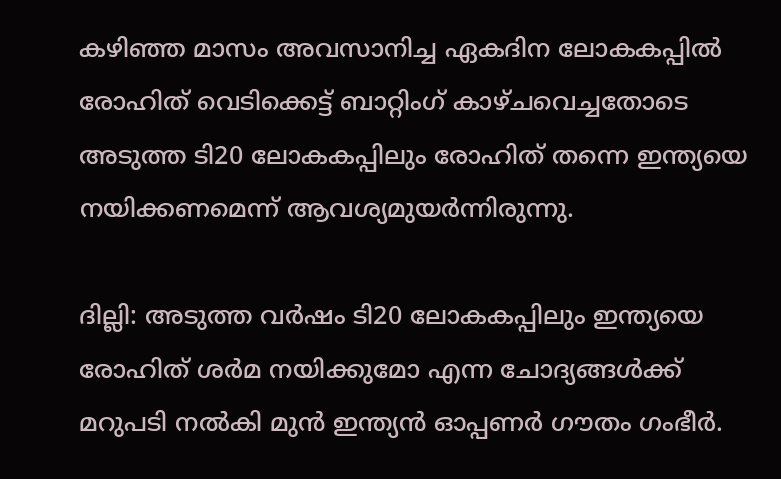കഴിഞ്ഞ മാസം അവസാനിച്ച ഏകദിന ലോകകപ്പില്‍ രോഹിത് വെടിക്കെട്ട് ബാറ്റിംഗ് കാഴ്ചവെച്ചതോടെ അടുത്ത ടി20 ലോകകപ്പിലും രോഹിത് തന്നെ ഇന്ത്യയെ നയിക്കണമെന്ന് ആവശ്യമുയര്‍ന്നിരുന്നു.

ദില്ലി: അടുത്ത വര്‍ഷം ടി20 ലോകകപ്പിലും ഇന്ത്യയെ രോഹിത് ശര്‍മ നയിക്കുമോ എന്ന ചോദ്യങ്ങള്‍ക്ക് മറുപടി നല്‍കി മുന്‍ ഇന്ത്യന്‍ ഓപ്പണര്‍ ഗൗതം ഗംഭീര്‍.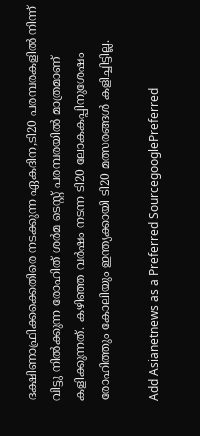ദക്ഷിണാഫ്രിക്കക്കെതിരെ നടക്കുന്ന ഏകദിന,ടി20 പരമ്പരകളില്‍ നിന്ന് വിട്ടു നില്‍ക്കുന്ന രോഹിത് ശര്‍മ ടെസ്റ്റ് പരമ്പരയില്‍ മാത്രമാണ് കളിക്കുന്നത്. കഴിഞ്ഞ വര്‍ഷം നടന്ന ടി20 ലോകകപ്പിനുശേഷം രോഹിത്തും കോലിയും ഇന്ത്യക്കായി ടി20 മത്സരങ്ങള്‍ കളിച്ചിട്ടില്ല.

Add Asianetnews as a Preferred SourcegooglePreferred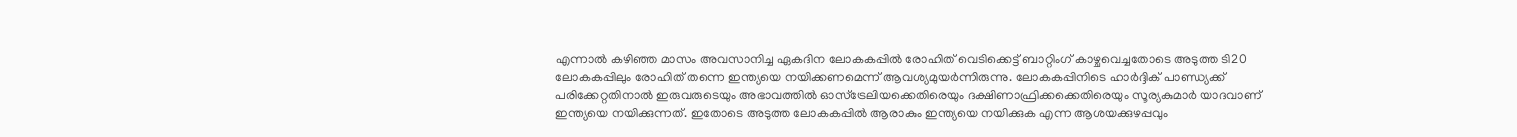എന്നാല്‍ കഴിഞ്ഞ മാസം അവസാനിച്ച ഏകദിന ലോകകപ്പില്‍ രോഹിത് വെടിക്കെട്ട് ബാറ്റിംഗ് കാഴ്ചവെച്ചതോടെ അടുത്ത ടി20 ലോകകപ്പിലും രോഹിത് തന്നെ ഇന്ത്യയെ നയിക്കണമെന്ന് ആവശ്യമുയര്‍ന്നിരുന്നു. ലോകകപ്പിനിടെ ഹാര്‍ദ്ദിക് പാണ്ഡ്യക്ക് പരിക്കേറ്റതിനാല്‍ ഇരുവരുടെയും അഭാവത്തില്‍ ഓസ്ട്രേലിയക്കെതിരെയും ദക്ഷിണാഫ്രിക്കക്കെതിരെയും സൂര്യകുമാര്‍ യാദവാണ് ഇന്ത്യയെ നയിക്കുന്നത്. ഇതോടെ അടുത്ത ലോകകപ്പില്‍ ആരാകും ഇന്ത്യയെ നയിക്കുക എന്ന ആശയക്കുഴപ്പവും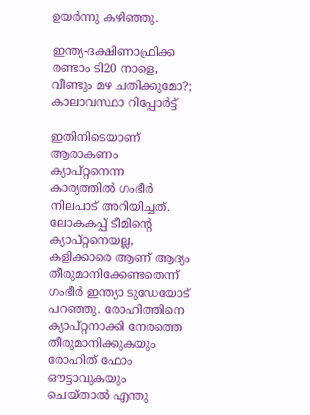ഉയര്‍ന്നു കഴിഞ്ഞു.

ഇന്ത്യ-ദക്ഷിണാഫ്രിക്ക രണ്ടാം ടി20 നാളെ, വീണ്ടും മഴ ചതിക്കുമോ?; കാലാവസ്ഥാ റിപ്പോര്‍ട്ട്

ഇതിനിടെയാണ് ആരാകണം ക്യാപ്റ്റനെന്ന കാര്യത്തില്‍ ഗംഭീര്‍ നിലപാട് അറിയിച്ചത്. ലോകകപ്പ് ടീമിന്‍റെ ക്യാപ്റ്റനെയല്ല, കളിക്കാരെ ആണ് ആദ്യം തീരുമാനിക്കേണ്ടതെന്ന് ഗംഭീര്‍ ഇന്ത്യാ ടുഡേയോട് പറഞ്ഞു. രോഹിത്തിനെ ക്യാപ്റ്റനാക്കി നേരത്തെ തീരുമാനിക്കുകയും രോഹിത് ഫോം ഔട്ടാവുകയും ചെയ്താല്‍ എന്തു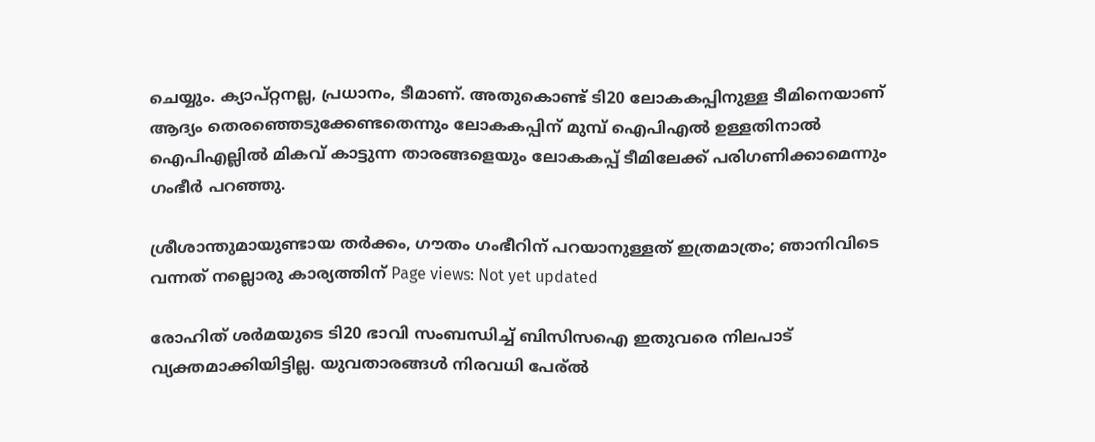ചെയ്യും. ക്യാപ്റ്റനല്ല, പ്രധാനം, ടീമാണ്. അതുകൊണ്ട് ടി20 ലോകകപ്പിനുള്ള ടീമിനെയാണ് ആദ്യം തെരഞ്ഞെടുക്കേണ്ടതെന്നും ലോകകപ്പിന് മുമ്പ് ഐപിഎല്‍ ഉള്ളതിനാല്‍ ഐപിഎല്ലില്‍ മികവ് കാട്ടുന്ന താരങ്ങളെയും ലോകകപ്പ് ടീമിലേക്ക് പരിഗണിക്കാമെന്നും ഗംഭീര്‍ പറഞ്ഞു.

ശ്രീശാന്തുമായുണ്ടായ തർക്കം, ഗൗതം ഗംഭീറിന് പറയാനുള്ളത് ഇത്രമാത്രം; ഞാനിവിടെ വന്നത് നല്ലൊരു കാര്യത്തിന് Page views: Not yet updated

രോഹിത് ശര്‍മയുടെ ടി20 ഭാവി സംബന്ധിച്ച് ബിസിസഐ ഇതുവരെ നിലപാട് വ്യക്തമാക്കിയിട്ടില്ല. യുവതാരങ്ങള്‍ നിരവധി പേര്ല്‍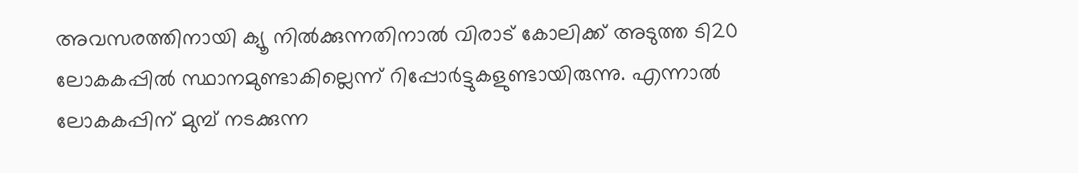അവസരത്തിനായി ക്യൂ നില്‍ക്കുന്നതിനാല്‍ വിരാട് കോലിക്ക് അടുത്ത ടി20 ലോകകപ്പില്‍ സ്ഥാനമുണ്ടാകില്ലെന്ന് റിപ്പോര്‍ട്ടുകളുണ്ടായിരുന്നു. എന്നാല്‍ ലോകകപ്പിന് മുമ്പ് നടക്കുന്ന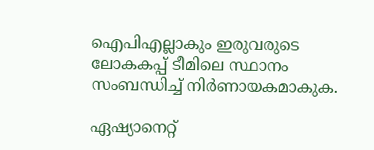ഐപിഎല്ലാകും ഇരുവരുടെ ലോകകപ്പ് ടീമിലെ സ്ഥാനം സംബന്ധിച്ച് നിര്‍ണായകമാകുക.

ഏഷ്യാനെറ്റ്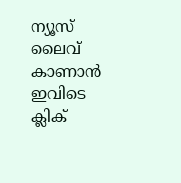ന്യൂസ് ലൈവ് കാണാന്‍ ഇവിടെ ക്ലിക്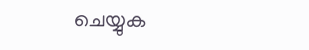ചെയ്യുക